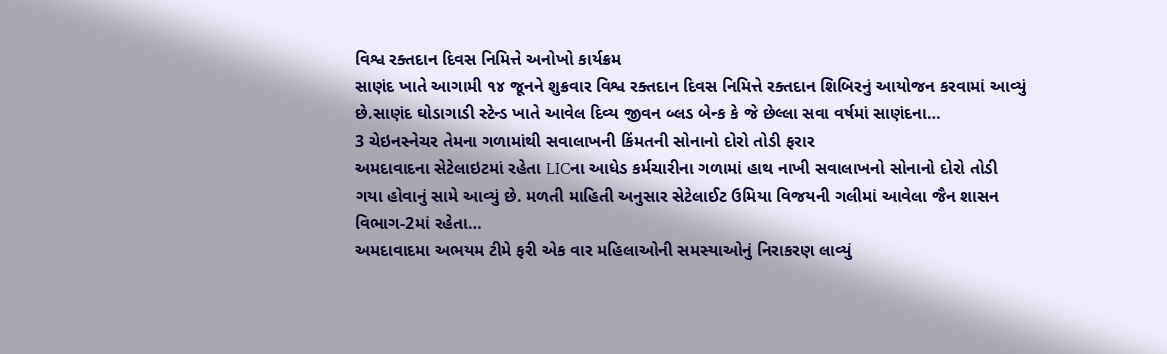વિશ્વ રક્તદાન દિવસ નિમિત્તે અનોખો કાર્યક્રમ
સાણંદ ખાતે આગામી ૧૪ જૂનને શુક્રવાર વિશ્વ રક્તદાન દિવસ નિમિત્તે રક્તદાન શિબિરનું આયોજન કરવામાં આવ્યું છે.સાણંદ ઘોડાગાડી સ્ટેન્ડ ખાતે આવેલ દિવ્ય જીવન બ્લડ બેન્ક કે જે છેલ્લા સવા વર્ષમાં સાણંદના…
3 ચેઇનસ્નેચર તેમના ગળામાંથી સવાલાખની કિંમતની સોનાનો દોરો તોડી ફરાર
અમદાવાદના સેટેલાઇટમાં રહેતા LICના આધેડ કર્મચારીના ગળામાં હાથ નાખી સવાલાખનો સોનાનો દોરો તોડી ગયા હોવાનું સામે આવ્યું છે. મળતી માહિતી અનુસાર સેટેલાઈટ ઉમિયા વિજયની ગલીમાં આવેલા જૈન શાસન વિભાગ-2માં રહેતા…
અમદાવાદમા અભયમ ટીમે ફરી એક વાર મહિલાઓની સમસ્યાઓનું નિરાકરણ લાવ્યું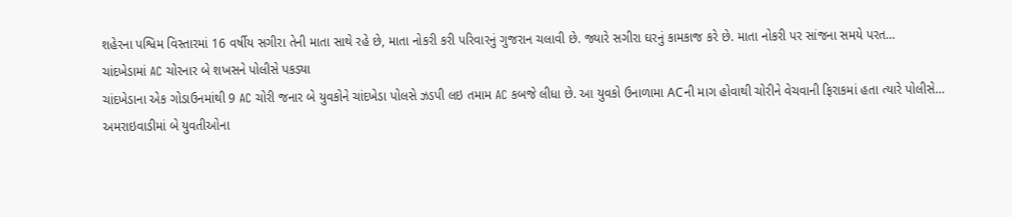શહેરના પશ્વિમ વિસ્તારમાં 16 વર્ષીય સગીરા તેની માતા સાથે રહે છે, માતા નોકરી કરી પરિવારનું ગુજરાન ચલાવી છે. જ્યારે સગીરા ઘરનું કામકાજ કરે છે. માતા નોકરી પર સાંજના સમયે પરત…
ચાંદખેડામાં AC ચોરનાર બે શખસને પોલીસે પકડ્યા
ચાંદખેડાના એક ગોડાઉનમાંથી 9 AC ચોરી જનાર બે યુવકોને ચાંદખેડા પોલસે ઝડપી લઇ તમામ AC કબજે લીધા છે. આ યુવકો ઉનાળામા ACની માગ હોવાથી ચોરીને વેચવાની ફિરાકમાં હતા ત્યારે પોલીસે…
અમરાઇવાડીમાં બે યુવતીઓના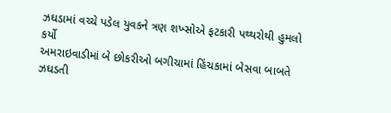ઝઘડામાં વચ્ચે પડેલ યુવકને ત્રણ શખ્સોએ ફટકારી પથ્થરોથી હુમલો કર્યો
અમરાઇવાડીમાં બે છોકરીઓ બગીચામાં હિંચકામાં બેસવા બાબતે ઝઘડતી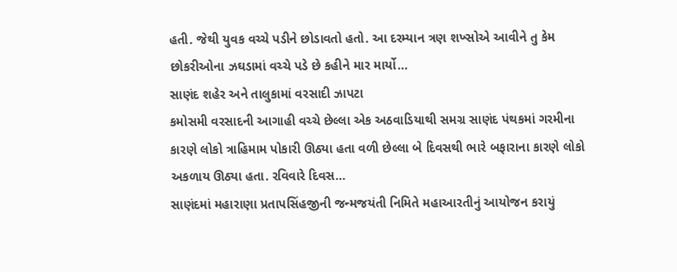હતી. જેથી યુવક વચ્ચે પડીને છોડાવતો હતો. આ દરમ્યાન ત્રણ શખ્સોએ આવીને તુ કેમ છોકરીઓના ઝઘડામાં વચ્ચે પડે છે કહીને માર માર્યો…
સાણંદ શહેર અને તાલુકામાં વરસાદી ઝાપટા
કમોસમી વરસાદની આગાહી વચ્ચે છેલ્લા એક અઠવાડિયાથી સમગ્ર સાણંદ પંથકમાં ગરમીના કારણે લોકો ત્રાહિમામ પોકારી ઊઠ્યા હતા વળી છેલ્લા બે દિવસથી ભારે બફારાના કારણે લોકો અકળાય ઊઠ્યા હતા. રવિવારે દિવસ…
સાણંદમાં મહારાણા પ્રતાપસિંહજીની જન્મજયંતી નિમિતે મહાઆરતીનું આયોજન કરાયું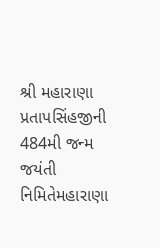શ્રી મહારાણા પ્રતાપસિંહજીની 484મી જન્મ જયંતી નિમિતેમહારાણા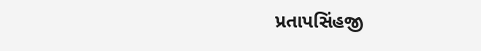પ્રતાપસિંહજી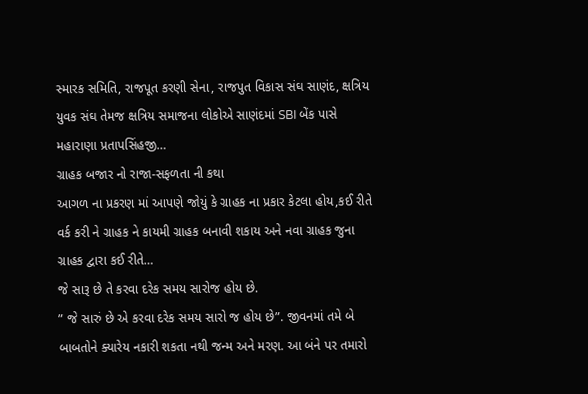સ્મારક સમિતિ, રાજપૂત કરણી સેના, રાજપુત વિકાસ સંઘ સાણંદ, ક્ષત્રિય યુવક સંઘ તેમજ ક્ષત્રિય સમાજના લોકોએ સાણંદમાં SBI બેંક પાસે મહારાણા પ્રતાપસિંહજી…
ગ્રાહક બજાર નો રાજા-સફળતા ની કથા
આગળ ના પ્રકરણ માં આપણે જોયું કે ગ્રાહક ના પ્રકાર કેટલા હોય,કઈ રીતે વર્ક કરી ને ગ્રાહક ને કાયમી ગ્રાહક બનાવી શકાય અને નવા ગ્રાહક જુના ગ્રાહક દ્વારા કઈ રીતે…
જે સારૂ છે તે કરવા દરેક સમય સારોજ હોય છે.
” જે સારું છે એ કરવા દરેક સમય સારો જ હોય છે”. જીવનમાં તમે બે બાબતોને ક્યારેય નકારી શકતા નથી જન્મ અને મરણ. આ બંને પર તમારો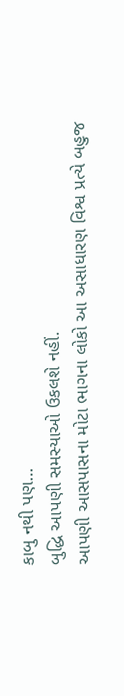કાબુ નથી પણ…
બુદ્ધિ આપણી સમસ્યાઓ ઉકલશે નહીં.
આપણી આસપાસના મોટા ભાગના લોકો આ અસાધારણ વિશ્વ પ્રત્યે બહુજ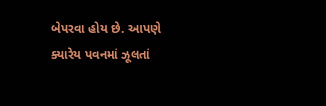બેપરવા હોય છે. આપણે ક્યારેય પવનમાં ઝૂલતાં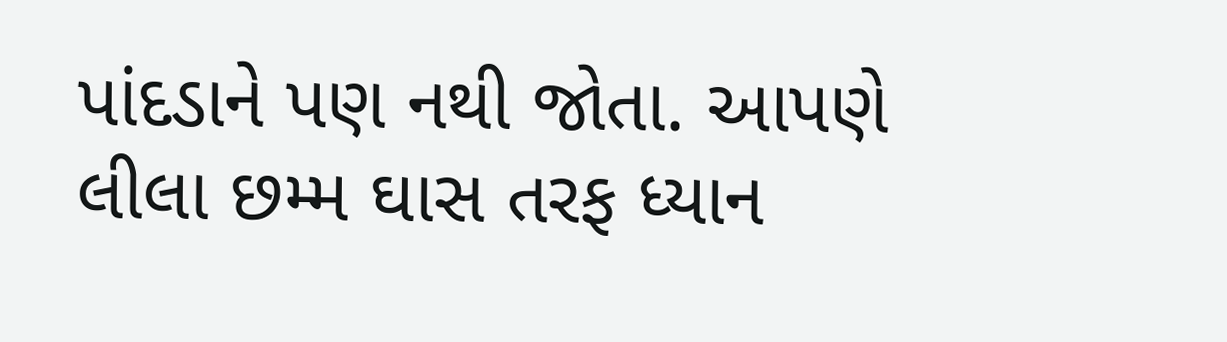પાંદડાને પણ નથી જોતા. આપણે લીલા છમ્મ ઘાસ તરફ ધ્યાન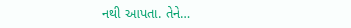નથી આપતા. તેને…